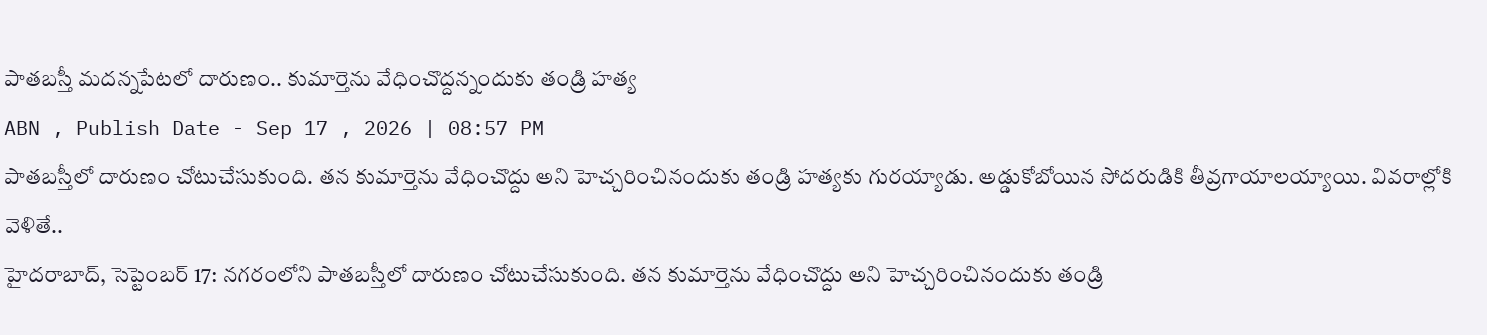పాతబస్తీ మదన్నపేటలో దారుణం.. కుమార్తెను వేధించొద్దన్నందుకు తండ్రి హత్య
ABN , Publish Date - Sep 17 , 2026 | 08:57 PM
పాతబస్తీలో దారుణం చోటుచేసుకుంది. తన కుమార్తెను వేధించొద్దు అని హెచ్చరించినందుకు తండ్రి హత్యకు గురయ్యాడు. అడ్డుకోబోయిన సోదరుడికి తీవ్రగాయాలయ్యాయి. వివరాల్లోకి వెళితే..
హైదరాబాద్, సెప్టెంబర్ 17: నగరంలోని పాతబస్తీలో దారుణం చోటుచేసుకుంది. తన కుమార్తెను వేధించొద్దు అని హెచ్చరించినందుకు తండ్రి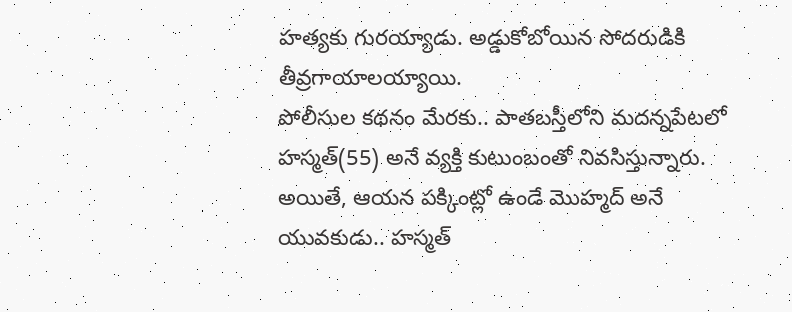హత్యకు గురయ్యాడు. అడ్డుకోబోయిన సోదరుడికి తీవ్రగాయాలయ్యాయి.
పోలీసుల కథనం మేరకు.. పాతబస్తీలోని మదన్నపేటలో హస్మత్(55) అనే వ్యక్తి కుటుంబంతో నివసిస్తున్నారు. అయితే, ఆయన పక్కింట్లో ఉండే మొహ్మద్ అనే యువకుడు.. హస్మత్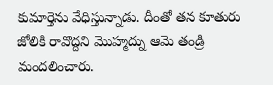కుమార్తెను వేధిస్తున్నాడు. దీంతో తన కూతురు జోలికి రావొద్దని మొహ్మద్ను ఆమె తండ్రి మందలించారు.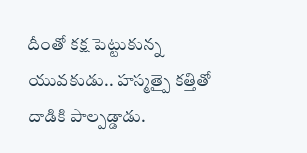దీంతో కక్ష పెట్టుకున్న యువకుడు.. హస్మత్పై కత్తితో దాడికి పాల్పడ్డాడు.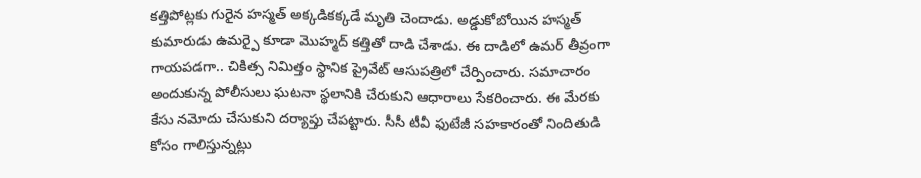కత్తిపోట్లకు గురైన హస్మత్ అక్కడికక్కడే మృతి చెందాడు. అడ్డుకోబోయిన హస్మత్ కుమారుడు ఉమర్పై కూడా మొహ్మద్ కత్తితో దాడి చేశాడు. ఈ దాడిలో ఉమర్ తీవ్రంగా గాయపడగా.. చికిత్స నిమిత్తం స్థానిక ప్రైవేట్ ఆసుపత్రిలో చేర్పించారు. సమాచారం అందుకున్న పోలీసులు ఘటనా స్థలానికి చేరుకుని ఆధారాలు సేకరించారు. ఈ మేరకు కేసు నమోదు చేసుకుని దర్యాప్తు చేపట్టారు. సీసీ టీవీ ఫుటేజీ సహకారంతో నిందితుడి కోసం గాలిస్తున్నట్లు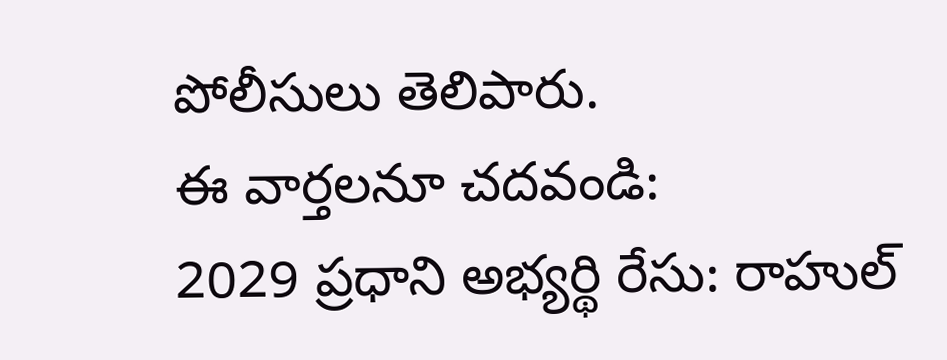పోలీసులు తెలిపారు.
ఈ వార్తలనూ చదవండి:
2029 ప్రధాని అభ్యర్థి రేసు: రాహుల్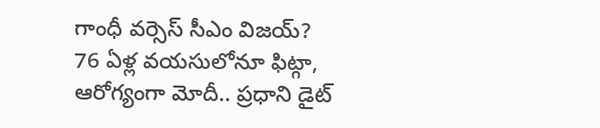గాంధీ వర్సెస్ సీఎం విజయ్?
76 ఏళ్ల వయసులోనూ ఫిట్గా, ఆరోగ్యంగా మోదీ.. ప్రధాని డైట్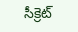సీక్రెట్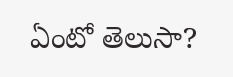ఏంటో తెలుసా?